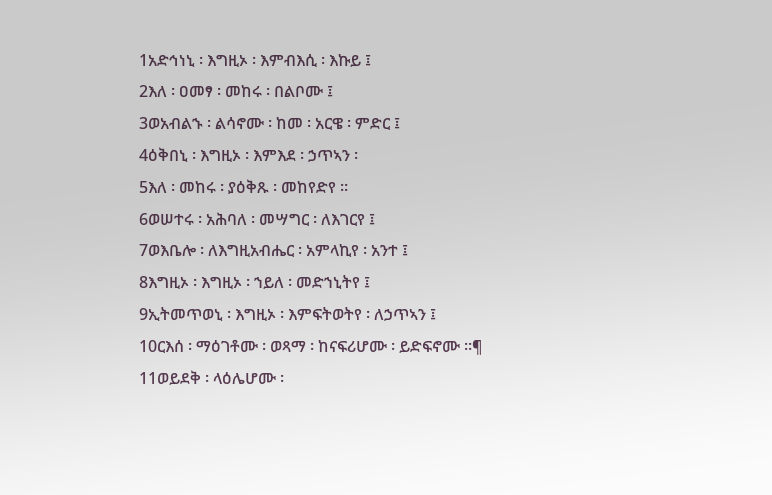1አድኅነኒ ፡ እግዚኦ ፡ እምብእሲ ፡ እኩይ ፤
2እለ ፡ ዐመፃ ፡ መከሩ ፡ በልቦሙ ፤
3ወአብልኁ ፡ ልሳኖሙ ፡ ከመ ፡ አርዌ ፡ ምድር ፤
4ዕቅበኒ ፡ እግዚኦ ፡ እምእደ ፡ ኃጥኣን ፡
5እለ ፡ መከሩ ፡ ያዕቅጹ ፡ መከየድየ ።
6ወሠተሩ ፡ አሕባለ ፡ መሣግር ፡ ለእገርየ ፤
7ወእቤሎ ፡ ለእግዚአብሔር ፡ አምላኪየ ፡ አንተ ፤
8እግዚኦ ፡ እግዚኦ ፡ ኀይለ ፡ መድኀኒትየ ፤
9ኢትመጥወኒ ፡ እግዚኦ ፡ እምፍትወትየ ፡ ለኃጥኣን ፤
10ርእሰ ፡ ማዕገቶሙ ፡ ወጻማ ፡ ከናፍሪሆሙ ፡ ይድፍኖሙ ።¶
11ወይደቅ ፡ ላዕሌሆሙ ፡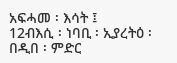አፍሓመ ፡ እሳት ፤
12ብእሲ ፡ ነባቢ ፡ ኢያረትዕ ፡ በዲበ ፡ ምድር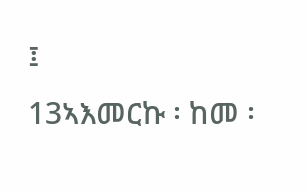፤
13ኣእመርኩ ፡ ከመ ፡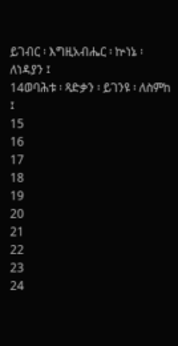ይገብር ፡ እግዚአብሔር ፡ ኵነኔ ፡ ለነዳያን ፤
14ወባሕቱ ፡ ጻድቃን ፡ ይገንዩ ፡ ለስምከ ፤
15
16
17
18
19
20
21
22
23
24